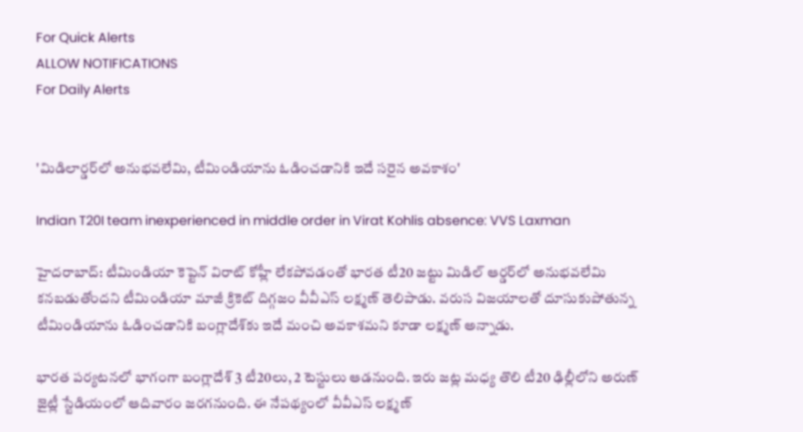For Quick Alerts
ALLOW NOTIFICATIONS
For Daily Alerts


'మిడిలార్డర్‌లో అనుభవలేమి, టీమిండియాను ఓడించడానికి ఇదే సరైన అవకాశం'

Indian T20I team inexperienced in middle order in Virat Kohlis absence: VVS Laxman

హైదరాబాద్: టీమిండియా కెప్టెన్ విరాట్ కోహ్లీ లేకపోవడంతో భారత టీ20 జట్టు మిడిల్ ఆర్డర్‌లో అనుభవలేమి కనబడుతోందని టీమిండియా మాజీ క్రికెట్ దిగ్గజం వీవీఎస్‌ లక్ష్మణ్‌ తెలిపాడు. వరుస విజయాలతో దూసుకుపోతున్న టీమిండియాను ఓడించడానికి బంగ్లాదేశ్‌కు ఇదే మంచి అవకాశమని కూడా లక్ష్మణ్‌ అన్నాడు.

భారత పర్యటనలో భాగంగా బంగ్లాదేశ్ 3 టీ20లు, 2 టెస్టులు ఆడనుంది. ఇరు జట్ల మధ్య తొలి టీ20 ఢిల్లీలోని అరుణ్ జైట్లీ స్టేడియంలో ఆదివారం జరగనుంది. ఈ నేపథ్యంలో వీవీఎస్ లక్ష్మణ్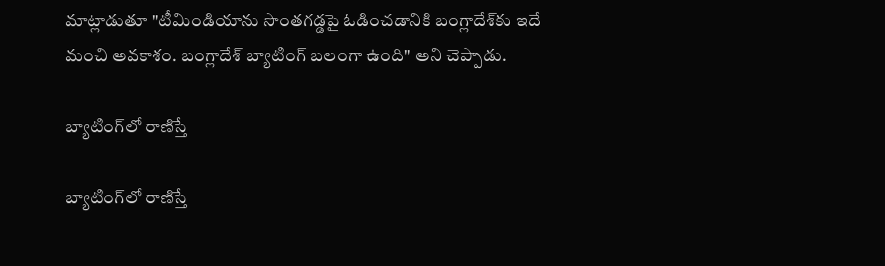మాట్లాడుతూ "టీమిండియాను సొంతగడ్డపై ఓడించడానికి బంగ్లాదేశ్‌కు ఇదే మంచి అవకాశం. బంగ్లాదేశ్‌ బ్యాటింగ్‌ బలంగా ఉంది" అని చెప్పాడు.

బ్యాటింగ్‌లో రాణిస్తే

బ్యాటింగ్‌లో రాణిస్తే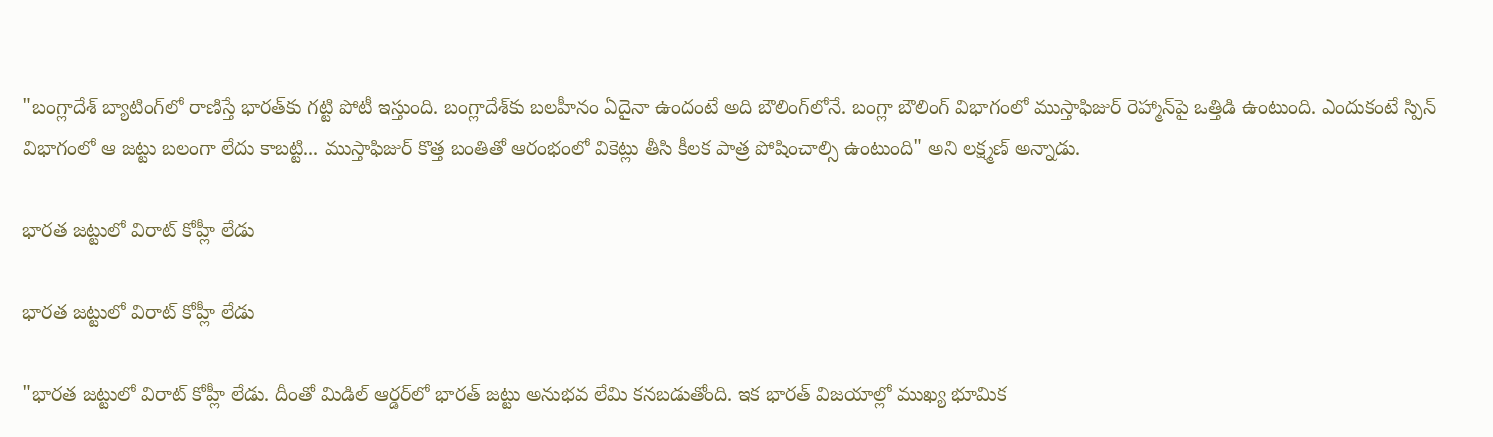"బంగ్లాదేశ్‌ బ్యాటింగ్‌లో రాణిస్తే భారత్‌కు గట్టి పోటీ ఇస్తుంది. బంగ్లాదేశ్‌కు బలహీనం ఏదైనా ఉందంటే అది బౌలింగ్‌లోనే. బంగ్లా బౌలింగ్ విభాగంలో ముస్తాఫిజుర్ రెహ్మాన్‌పై ఒత్తిడి ఉంటుంది. ఎందుకంటే స్పిన్‌ విభాగంలో ఆ జట్టు బలంగా లేదు కాబట్టి... ముస్తాఫిజుర్ కొత్త బంతితో ఆరంభంలో వికెట్లు తీసి కీలక పాత్ర పోషించాల్సి ఉంటుంది" అని లక్ష్మణ్ అన్నాడు.

భారత జట్టులో విరాట్‌ కోహ్లీ లేడు

భారత జట్టులో విరాట్‌ కోహ్లీ లేడు

"భారత జట్టులో విరాట్‌ కోహ్లీ లేడు. దీంతో మిడిల్‌ ఆర్డర్‌లో భారత్‌ జట్టు అనుభవ లేమి కనబడుతోంది. ఇక భారత్‌ విజయాల్లో ముఖ్య భూమిక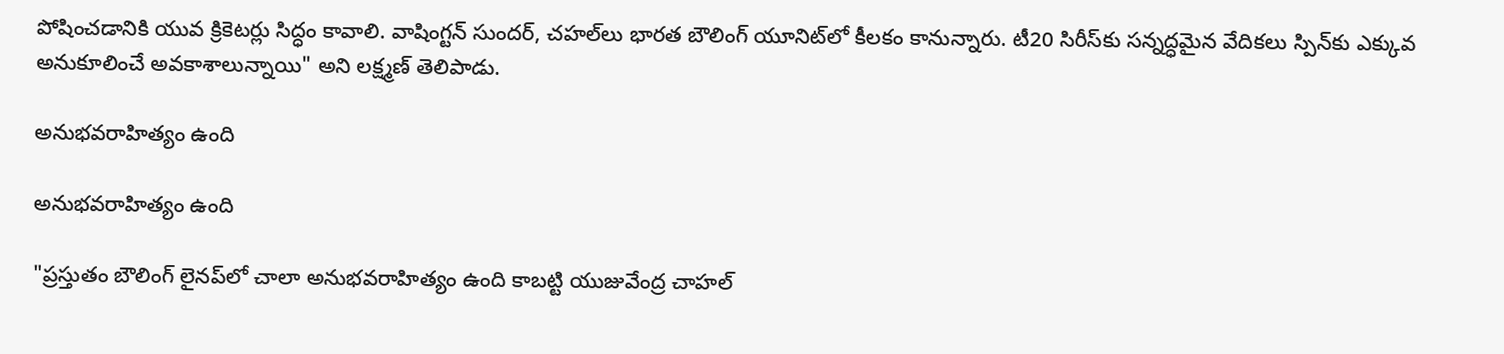పోషించడానికి యువ క్రికెటర్లు సిద్ధం కావాలి. వాషింగ్టన్‌ సుందర్‌, చహల్‌లు భారత బౌలింగ్‌ యూనిట్‌లో కీలకం కానున్నారు. టీ20 సిరీస్‌కు సన్నద్ధమైన వేదికలు స్పిన్‌కు ఎక్కువ అనుకూలించే అవకాశాలున్నాయి" అని లక్ష్మణ్ తెలిపాడు.

అనుభవరాహిత్యం ఉంది

అనుభవరాహిత్యం ఉంది

"ప్రస్తుతం బౌలింగ్ లైనప్‌లో చాలా అనుభవరాహిత్యం ఉంది కాబట్టి యుజువేంద్ర చాహల్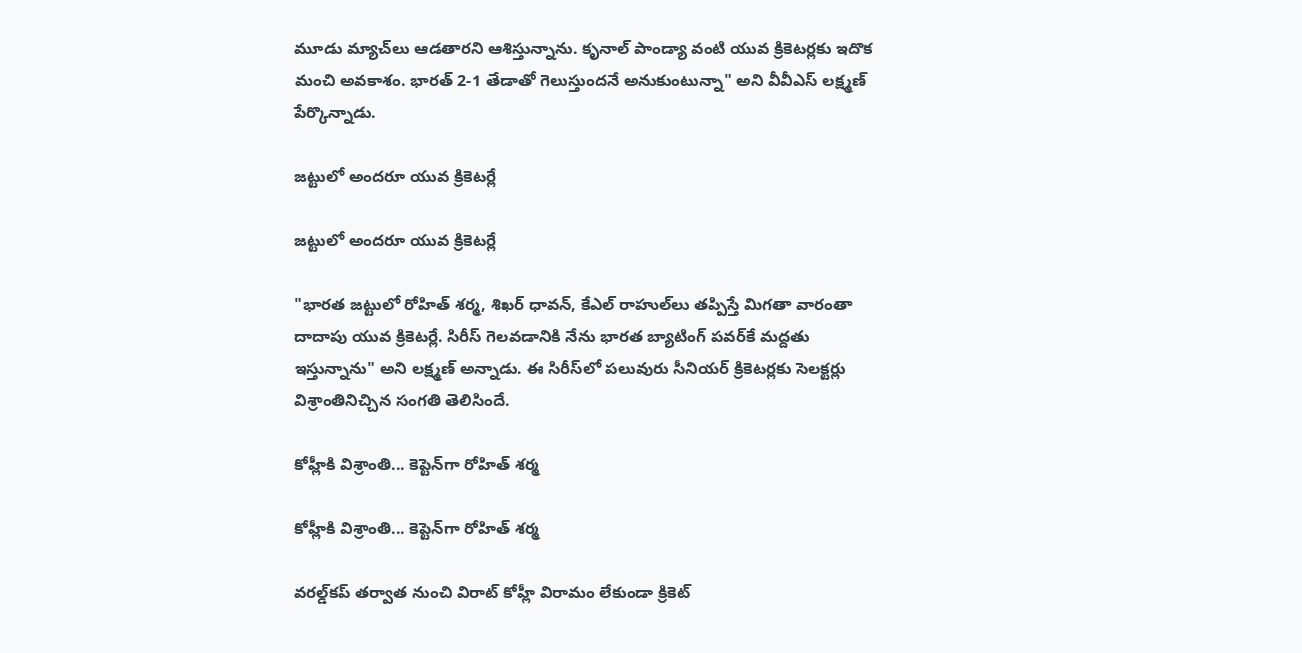మూడు మ్యాచ్‌లు ఆడతారని ఆశిస్తున్నాను. కృనాల్‌ పాండ్యా వంటి యువ క్రికెటర్లకు ఇదొక మంచి అవకాశం. భారత్‌ 2-1 తేడాతో గెలుస్తుందనే అనుకుంటున్నా" అని వీవీఎస్ లక్ష్మణ్‌ పేర్కొన్నాడు.

జట్టులో అందరూ యువ క్రికెటర్లే

జట్టులో అందరూ యువ క్రికెటర్లే

"భారత జట్టులో రోహిత్‌ శర్మ, శిఖర్‌ ధావన్‌, కేఎల్‌ రాహుల్‌లు తప్పిస్తే మిగతా వారంతా దాదాపు యువ క్రికెటర్లే. సిరీస్ గెలవడానికి నేను భారత బ్యాటింగ్ పవర్‌కే మద్దతు ఇస్తున్నాను" అని లక్ష్మణ్ అన్నాడు. ఈ సిరీస్‌లో పలువురు సీనియర్ క్రికెటర్లకు సెలక్టర్లు విశ్రాంతినిచ్చిన సంగతి తెలిసిందే.

కోహ్లీకి విశ్రాంతి... కెప్టెన్‌గా రోహిత్ శర్మ

కోహ్లీకి విశ్రాంతి... కెప్టెన్‌గా రోహిత్ శర్మ

వరల్డ్‌కప్ తర్వాత నుంచి విరాట్ కోహ్లీ విరామం లేకుండా క్రికెట్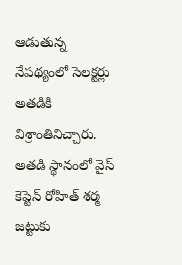ఆడుతున్న నేపథ్యంలో సెలక్టర్లు అతడికి విశ్రాంతినిచ్చారు. అతడి స్థానంలో వైస్‌ కెప్టెన్‌ రోహిత్‌ శర్మ జట్టుకు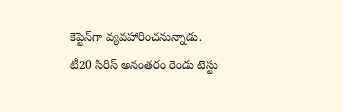కెప్టెన్‌గా వ్యవహారించనున్నాడు. టీ20 సిరిస్ అనంతరం రెండు టెస్టు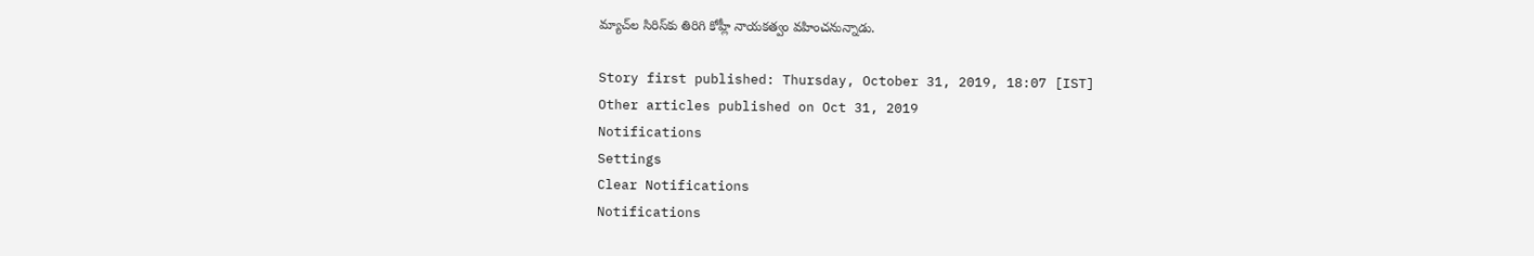మ్యాచ్‌ల సిరిస్‌కు తిరిగి కోహ్లీ నాయకత్వం వహించనున్నాడు.

Story first published: Thursday, October 31, 2019, 18:07 [IST]
Other articles published on Oct 31, 2019
Notifications
Settings
Clear Notifications
Notifications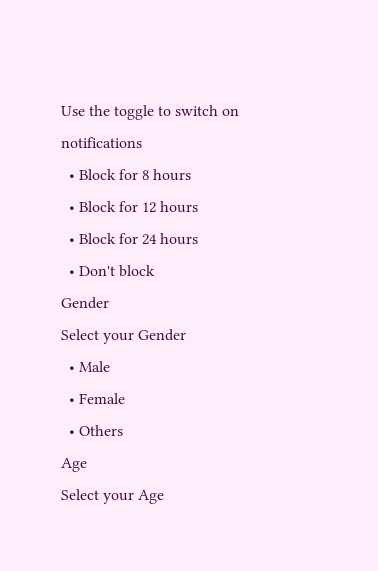Use the toggle to switch on notifications
  • Block for 8 hours
  • Block for 12 hours
  • Block for 24 hours
  • Don't block
Gender
Select your Gender
  • Male
  • Female
  • Others
Age
Select your Age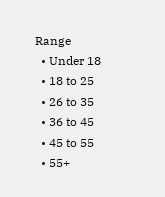Range
  • Under 18
  • 18 to 25
  • 26 to 35
  • 36 to 45
  • 45 to 55
  • 55+